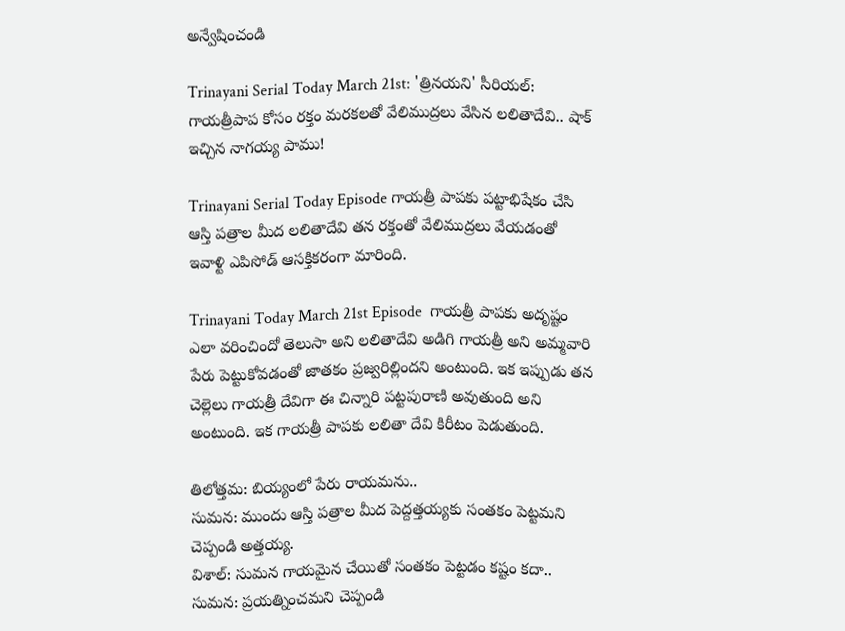అన్వేషించండి

Trinayani Serial Today March 21st: 'త్రినయని' సీరియల్: గాయత్రీపాప కోసం రక్తం మరకలతో వేలిముద్రలు వేసిన లలితాదేవి.. షాక్ ఇచ్చిన నాగయ్య పాము!

Trinayani Serial Today Episode గాయత్రీ పాపకు పట్టాభిషేకం చేసి ఆస్తి పత్రాల మీద లలితాదేవి తన రక్తంతో వేలిముద్రలు వేయడంతో ఇవాళ్టి ఎపిసోడ్ ఆసక్తికరంగా మారింది.

Trinayani Today March 21st Episode  గాయత్రీ పాపకు అదృష్టం ఎలా వరించిందో తెలుసా అని లలితాదేవి అడిగి గాయత్రీ అని అమ్మవారి పేరు పెట్టుకోవడంతో జాతకం ప్రజ్వరిల్లిందని అంటుంది. ఇక ఇప్పుడు తన చెల్లెలు గాయత్రీ దేవిగా ఈ చిన్నారి పట్టపురాణి అవుతుంది అని అంటుంది. ఇక గాయత్రీ పాపకు లలితా దేవి కిరీటం పెడుతుంది.

తిలోత్తమ: బియ్యంలో పేరు రాయమను..
సుమన: ముందు ఆస్తి పత్రాల మీద పెద్దత్తయ్యకు సంతకం పెట్టమని చెప్పండి అత్తయ్య.
విశాల్: సుమన గాయమైన చేయితో సంతకం పెట్టడం కష్టం కదా..
సుమన: ప్రయత్నించమని చెప్పండి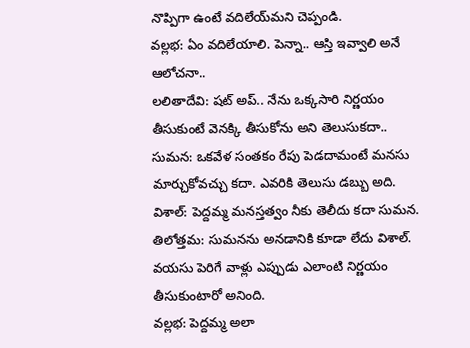నొప్పిగా ఉంటే వదిలేయ్‌మని చెప్పండి.
వల్లభ: ఏం వదిలేయాలి. పెన్నా.. ఆస్తి ఇవ్వాలి అనే ఆలోచనా..
లలితాదేవి: షట్ అప్.. నేను ఒక్కసారి నిర్ణయం తీసుకుంటే వెనక్కి తీసుకోను అని తెలుసుకదా..
సుమన: ఒకవేళ సంతకం రేపు పెడదామంటే మనసు మార్చుకోవచ్చు కదా. ఎవరికి తెలుసు డబ్బు అది.
విశాల్: పెద్దమ్మ మనస్తత్వం నీకు తెలీదు కదా సుమన.
తిలోత్తమ: సుమనను అనడానికి కూడా లేదు విశాల్. వయసు పెరిగే వాళ్లు ఎప్పుడు ఎలాంటి నిర్ణయం తీసుకుంటారో అనింది.
వల్లభ: పెద్దమ్మ అలా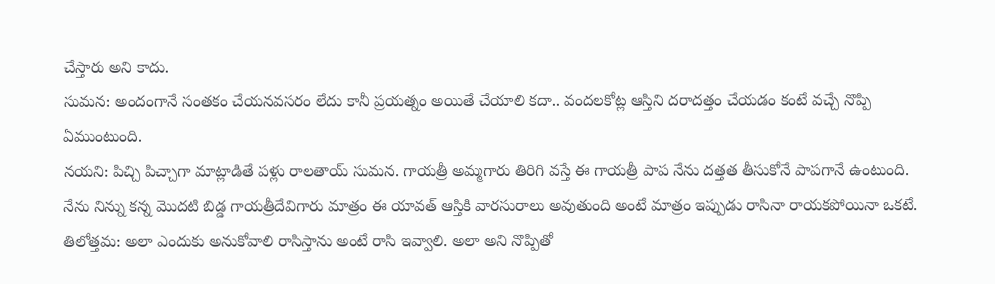చేస్తారు అని కాదు.
సుమన: అందంగానే సంతకం చేయనవసరం లేదు కానీ ప్రయత్నం అయితే చేయాలి కదా.. వందలకోట్ల ఆస్తిని దరాదత్తం చేయడం కంటే వచ్చే నొప్పి ఏముంటుంది.
నయని: పిచ్చి పిచ్చాగా మాట్లాడితే పళ్లు రాలతాయ్ సుమన. గాయత్రీ అమ్మగారు తిరిగి వస్తే ఈ గాయత్రీ పాప నేను దత్తత తీసుకోనే పాపగానే ఉంటుంది. నేను నిన్ను కన్న మొదటి బిడ్డ గాయత్రీదేవిగారు మాత్రం ఈ యావత్ ఆస్తికి వారసురాలు అవుతుంది అంటే మాత్రం ఇప్పుడు రాసినా రాయకపోయినా ఒకటే.
తిలోత్తమ: అలా ఎందుకు అనుకోవాలి రాసిస్తాను అంటే రాసి ఇవ్వాలి. అలా అని నొప్పితో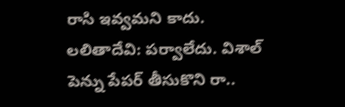రాసి ఇవ్వమని కాదు.
లలితాదేవి: పర్వాలేదు. విశాల్ పెన్ను పేపర్ తీసుకొని రా..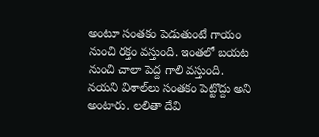అంటూ సంతకం పెడుతుంటే గాయం నుంచి రక్తం వస్తుంది. ఇంతలో బయట నుంచి చాలా పెద్ద గాలి వస్తుంది. నయని విశాల్‌లు సంతకం పెట్టొద్దు అని అంటారు. లలితా దేవి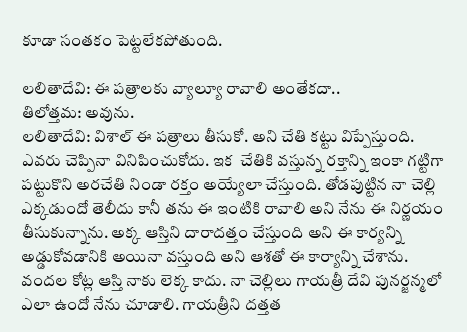కూడా సంతకం పెట్టలేకపోతుంది.

లలితాదేవి: ఈ పత్రాలకు వ్యాల్యూ రావాలి అంతేకదా..
తిలోత్తమ: అవును.
లలితాదేవి: విశాల్ ఈ పత్రాలు తీసుకో. అని చేతి కట్టు విప్పేస్తుంది. ఎవరు చెప్పినా వినిపించుకోదు. ఇక  చేతికి వస్తున్న రక్తాన్ని ఇంకా గట్టిగా పట్టుకొని అరచేతి నిండా రక్తం అయ్యేలా చేస్తుంది. తోడపుట్టిన నా చెల్లి ఎక్కడుందో తెలీదు కానీ తను ఈ ఇంటికి రావాలి అని నేను ఈ నిర్ణయం తీసుకున్నాను. అక్క ఆస్తిని దారాదత్తం చేస్తుంది అని ఈ కార్యన్ని అడ్డుకోవడానికి అయినా వస్తుంది అని ఆశతో ఈ కార్యాన్ని చేశాను. వందల కోట్ల ఆస్తి నాకు లెక్క కాదు. నా చెల్లిలు గాయత్రీ దేవి పునర్జన్మలో ఎలా ఉందో నేను చూడాలి. గాయత్రీని దత్తత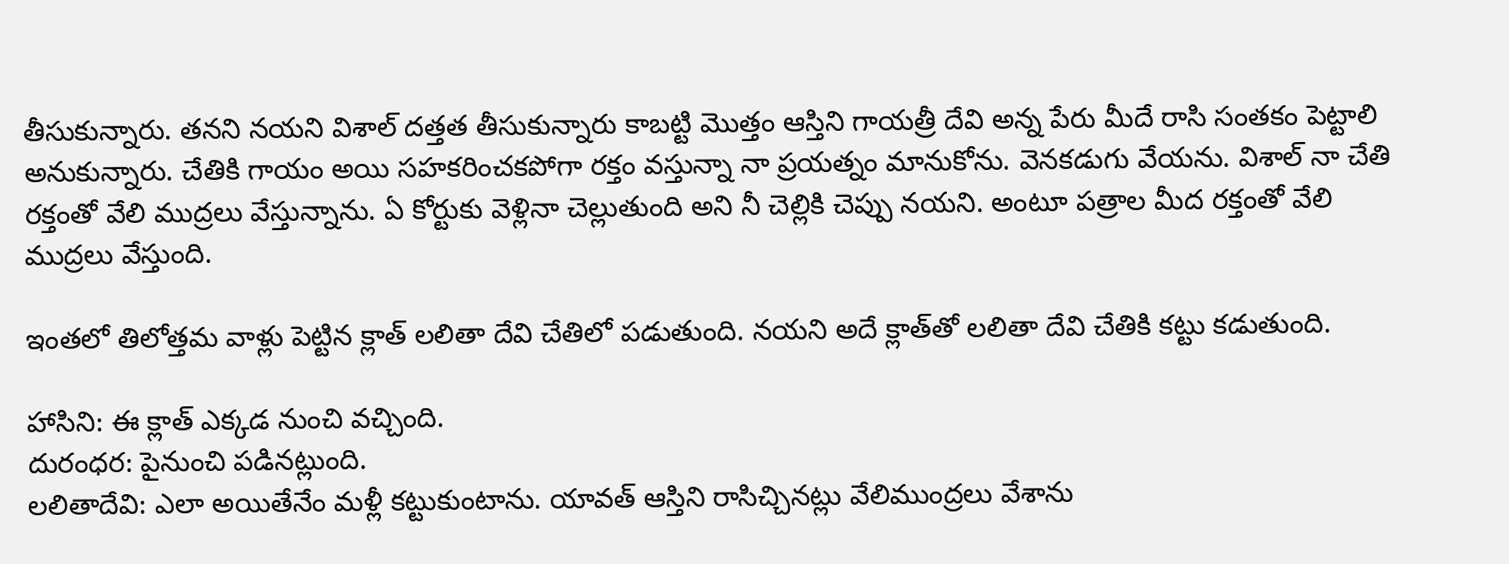తీసుకున్నారు. తనని నయని విశాల్ దత్తత తీసుకున్నారు కాబట్టి మొత్తం ఆస్తిని గాయత్రీ దేవి అన్న పేరు మీదే రాసి సంతకం పెట్టాలి అనుకున్నారు. చేతికి గాయం అయి సహకరించకపోగా రక్తం వస్తున్నా నా ప్రయత్నం మానుకోను. వెనకడుగు వేయను. విశాల్ నా చేతి రక్తంతో వేలి ముద్రలు వేస్తున్నాను. ఏ కోర్టుకు వెళ్లినా చెల్లుతుంది అని నీ చెల్లికి చెప్పు నయని. అంటూ పత్రాల మీద రక్తంతో వేలి ముద్రలు వేస్తుంది.

ఇంతలో తిలోత్తమ వాళ్లు పెట్టిన క్లాత్ లలితా దేవి చేతిలో పడుతుంది. నయని అదే క్లాత్‌తో లలితా దేవి చేతికి కట్టు కడుతుంది.

హాసిని: ఈ క్లాత్ ఎక్కడ నుంచి వచ్చింది.
దురంధర: పైనుంచి పడినట్లుంది.
లలితాదేవి: ఎలా అయితేనేం మళ్లీ కట్టుకుంటాను. యావత్ ఆస్తిని రాసిచ్చినట్లు వేలిముంద్రలు వేశాను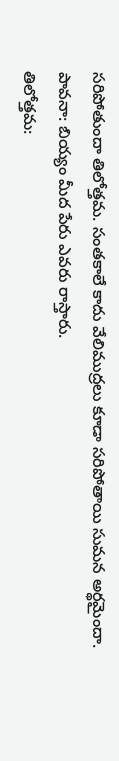సరిపోతుందా తిలోత్తమ. సంతకాలే కాదు వేలిముద్రలు కూడా సరిపోతాయి సుమన అర్థమైందా.
పావనా: బియ్యం మీద పేరు ఎవరు రాస్తారు.
తిలోత్తమ: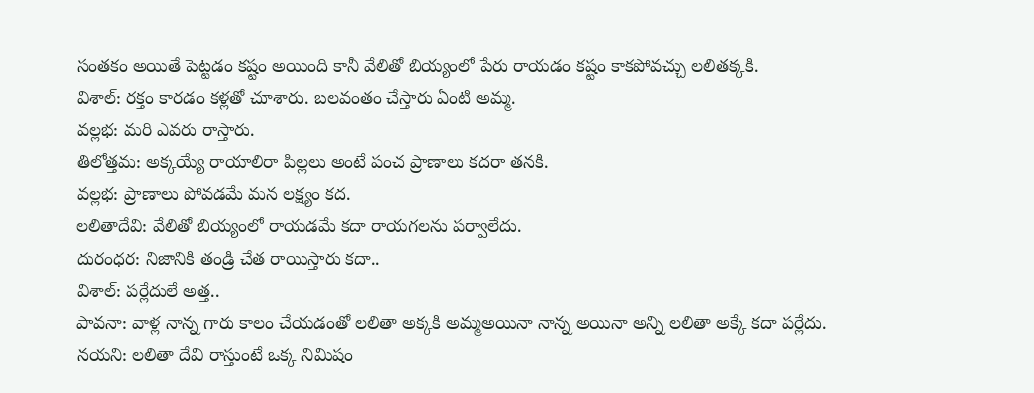సంతకం అయితే పెట్టడం కష్టం అయింది కానీ వేలితో బియ్యంలో పేరు రాయడం కష్టం కాకపోవచ్చు లలితక్కకి.
విశాల్: రక్తం కారడం కళ్లతో చూశారు. బలవంతం చేస్తారు ఏంటి అమ్మ.
వల్లభ: మరి ఎవరు రాస్తారు.
తిలోత్తమ: అక్కయ్యే రాయాలిరా పిల్లలు అంటే పంచ ప్రాణాలు కదరా తనకి.
వల్లభ: ప్రాణాలు పోవడమే మన లక్ష్యం కద.
లలితాదేవి: వేలితో బియ్యంలో రాయడమే కదా రాయగలను పర్వాలేదు.
దురంధర: నిజానికి తండ్రి చేత రాయిస్తారు కదా..
విశాల్: పర్లేదులే అత్త..
పావనా: వాళ్ల నాన్న గారు కాలం చేయడంతో లలితా అక్కకి అమ్మఅయినా నాన్న అయినా అన్ని లలితా అక్కే కదా పర్లేదు.
నయని: లలితా దేవి రాస్తుంటే ఒక్క నిమిషం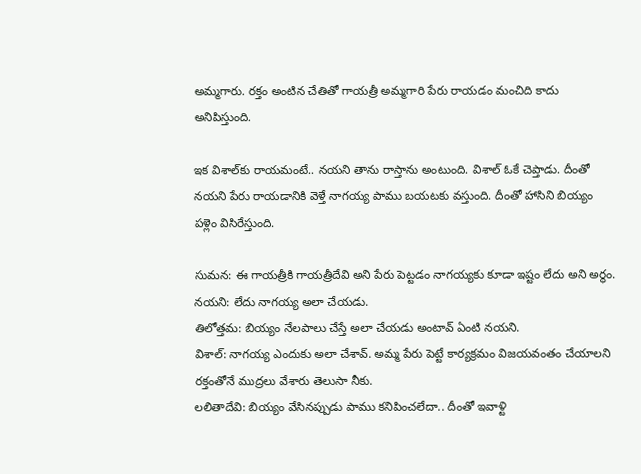అమ్మగారు. రక్తం అంటిన చేతితో గాయత్రీ అమ్మగారి పేరు రాయడం మంచిది కాదు అనిపిస్తుంది.

ఇక విశాల్‌కు రాయమంటే.. నయని తాను రాస్తాను అంటుంది. విశాల్ ఓకే చెప్తాడు. దీంతో నయని పేరు రాయడానికి వెళ్తే నాగయ్య పాము బయటకు వస్తుంది. దీంతో హాసిని బియ్యం పళ్లెం విసిరేస్తుంది.

సుమన: ఈ గాయత్రీకి గాయత్రీదేవి అని పేరు పెట్టడం నాగయ్యకు కూడా ఇష్టం లేదు అని అర్థం.
నయని: లేదు నాగయ్య అలా చేయడు.
తిలోత్తమ: బియ్యం నేలపాలు చేస్తే అలా చేయడు అంటావ్ ఏంటి నయని.
విశాల్: నాగయ్య ఎందుకు అలా చేశావ్. అమ్మ పేరు పెట్టే కార్యక్రమం విజయవంతం చేయాలని రక్తంతోనే ముద్రలు వేశారు తెలుసా నీకు.
లలితాదేవి: బియ్యం వేసినప్పుడు పాము కనిపించలేదా.. దీంతో ఇవాళ్టి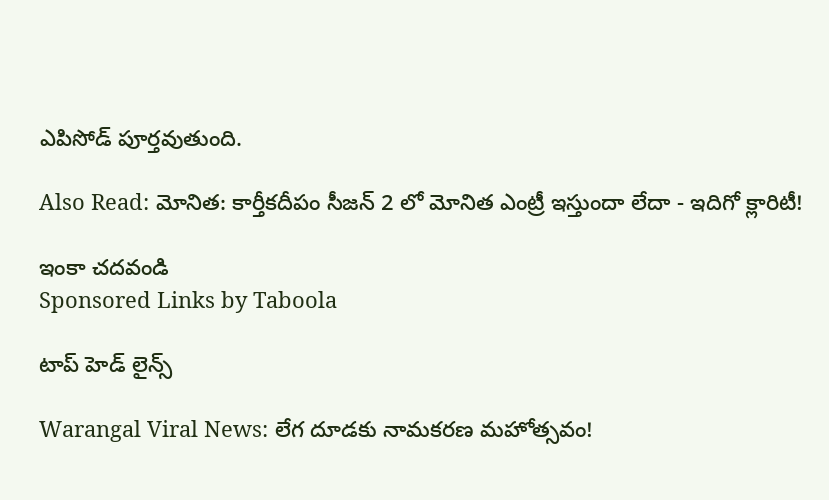ఎపిసోడ్ పూర్తవుతుంది.

Also Read: మోనిత: కార్తీకదీపం సీజన్ 2 లో మోనిత ఎంట్రీ ఇస్తుందా లేదా - ఇదిగో క్లారిటీ!

ఇంకా చదవండి
Sponsored Links by Taboola

టాప్ హెడ్ లైన్స్

Warangal Viral News: లేగ దూడకు నామకరణ మహోత్సవం!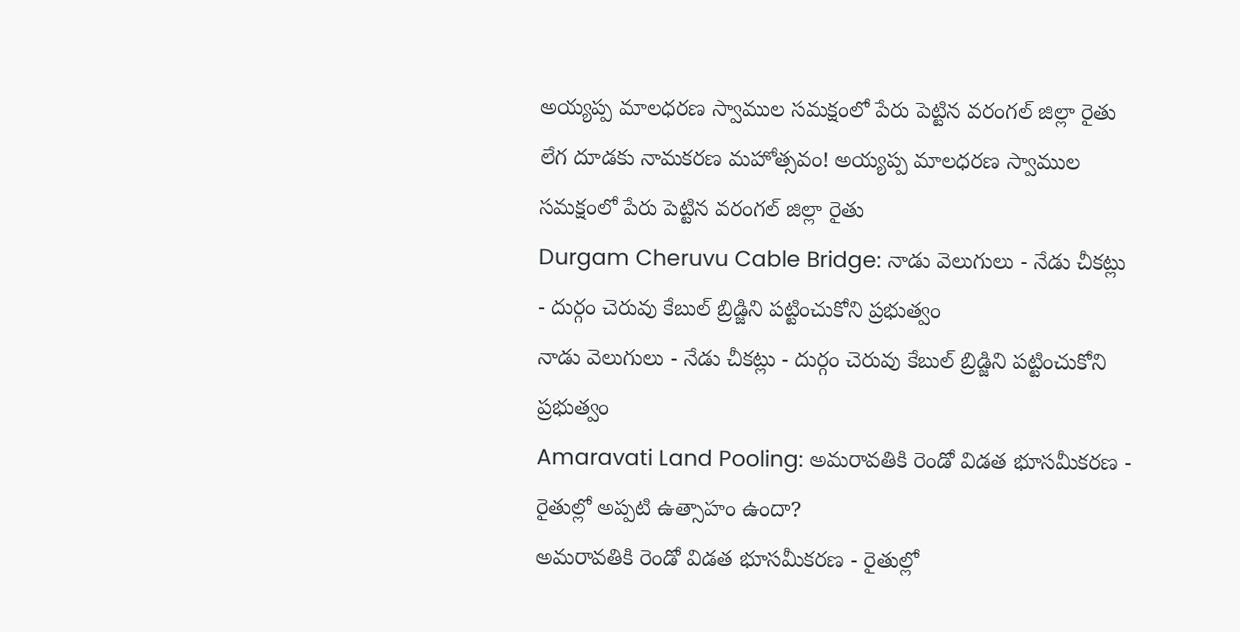అయ్యప్ప మాలధరణ స్వాముల సమక్షంలో పేరు పెట్టిన వరంగల్ జిల్లా రైతు
లేగ దూడకు నామకరణ మహోత్సవం! అయ్యప్ప మాలధరణ స్వాముల సమక్షంలో పేరు పెట్టిన వరంగల్ జిల్లా రైతు
Durgam Cheruvu Cable Bridge: నాడు వెలుగులు - నేడు చీకట్లు - దుర్గం చెరువు కేబుల్ బ్రిడ్జిని పట్టించుకోని ప్రభుత్వం
నాడు వెలుగులు - నేడు చీకట్లు - దుర్గం చెరువు కేబుల్ బ్రిడ్జిని పట్టించుకోని ప్రభుత్వం
Amaravati Land Pooling: అమరావతికి రెండో విడత భూసమీకరణ - రైతుల్లో అప్పటి ఉత్సాహం ఉందా?
అమరావతికి రెండో విడత భూసమీకరణ - రైతుల్లో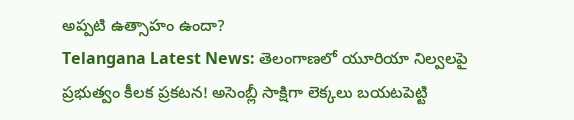అప్పటి ఉత్సాహం ఉందా?
Telangana Latest News: తెలంగాణలో యూరియా నిల్వలపై ప్రభుత్వం కీలక ప్రకటన! అసెంబ్లీ సాక్షిగా లెక్కలు బయటపెట్టి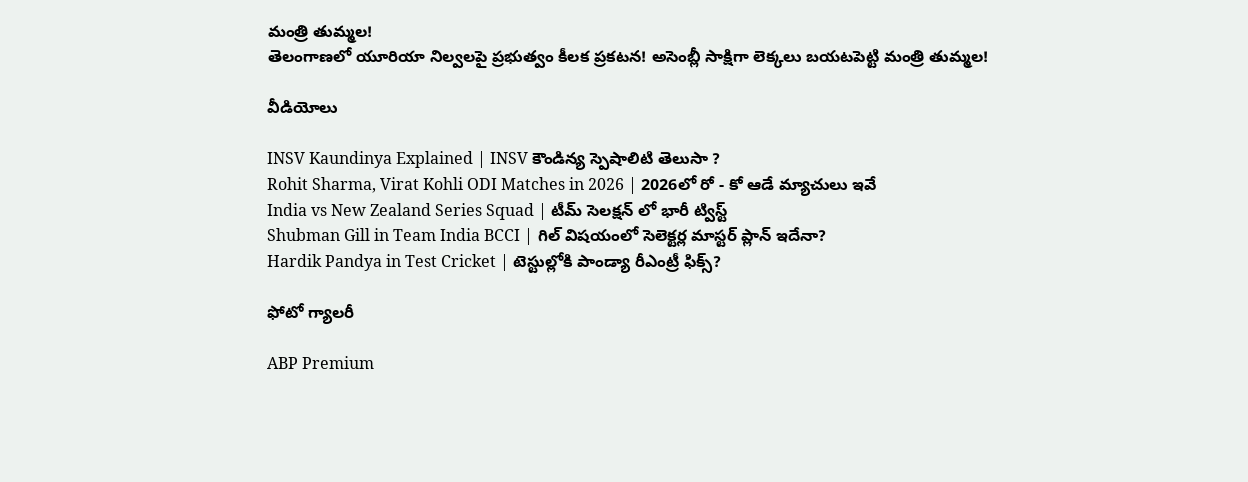మంత్రి తుమ్మల!
తెలంగాణలో యూరియా నిల్వలపై ప్రభుత్వం కీలక ప్రకటన! అసెంబ్లీ సాక్షిగా లెక్కలు బయటపెట్టి మంత్రి తుమ్మల!

వీడియోలు

INSV Kaundinya Explained | INSV కౌండిన్య స్పెషాలిటి తెలుసా ?
Rohit Sharma, Virat Kohli ODI Matches in 2026 | 2026లో రో - కో ఆడే మ్యాచులు ఇవే
India vs New Zealand Series Squad | టీమ్ సెలక్షన్ లో భారీ ట్విస్ట్
Shubman Gill in Team India BCCI | గిల్ విషయంలో సెలెక్టర్ల మాస్టర్ ప్లాన్ ఇదేనా?
Hardik Pandya in Test Cricket | టెస్టుల్లోకి పాండ్యా రీఎంట్రీ ఫిక్స్?

ఫోటో గ్యాలరీ

ABP Premium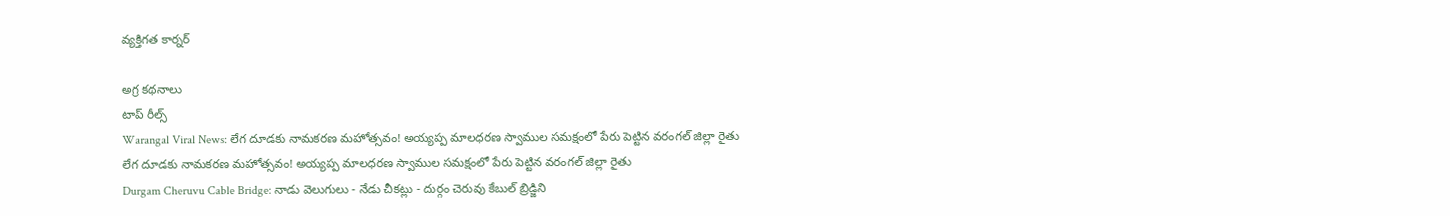వ్యక్తిగత కార్నర్

అగ్ర కథనాలు
టాప్ రీల్స్
Warangal Viral News: లేగ దూడకు నామకరణ మహోత్సవం! అయ్యప్ప మాలధరణ స్వాముల సమక్షంలో పేరు పెట్టిన వరంగల్ జిల్లా రైతు
లేగ దూడకు నామకరణ మహోత్సవం! అయ్యప్ప మాలధరణ స్వాముల సమక్షంలో పేరు పెట్టిన వరంగల్ జిల్లా రైతు
Durgam Cheruvu Cable Bridge: నాడు వెలుగులు - నేడు చీకట్లు - దుర్గం చెరువు కేబుల్ బ్రిడ్జిని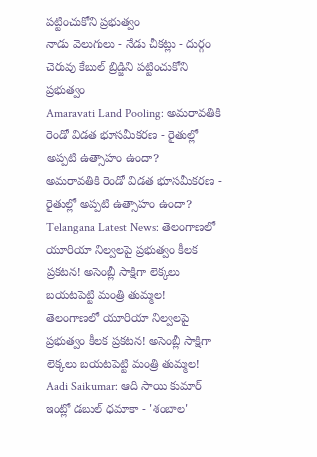పట్టించుకోని ప్రభుత్వం
నాడు వెలుగులు - నేడు చీకట్లు - దుర్గం చెరువు కేబుల్ బ్రిడ్జిని పట్టించుకోని ప్రభుత్వం
Amaravati Land Pooling: అమరావతికి రెండో విడత భూసమీకరణ - రైతుల్లో అప్పటి ఉత్సాహం ఉందా?
అమరావతికి రెండో విడత భూసమీకరణ - రైతుల్లో అప్పటి ఉత్సాహం ఉందా?
Telangana Latest News: తెలంగాణలో యూరియా నిల్వలపై ప్రభుత్వం కీలక ప్రకటన! అసెంబ్లీ సాక్షిగా లెక్కలు బయటపెట్టి మంత్రి తుమ్మల!
తెలంగాణలో యూరియా నిల్వలపై ప్రభుత్వం కీలక ప్రకటన! అసెంబ్లీ సాక్షిగా లెక్కలు బయటపెట్టి మంత్రి తుమ్మల!
Aadi Saikumar: ఆది సాయి కుమార్ ఇంట్లో డబుల్ ధమాకా - 'శంబాల'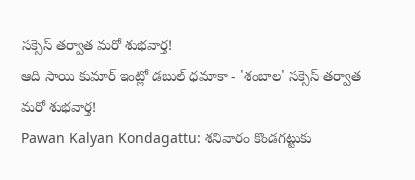సక్సెస్ తర్వాత మరో శుభవార్త!
ఆది సాయి కుమార్ ఇంట్లో డబుల్ ధమాకా - 'శంబాల' సక్సెస్ తర్వాత మరో శుభవార్త!
Pawan Kalyan Kondagattu: శనివారం కొండగట్టుకు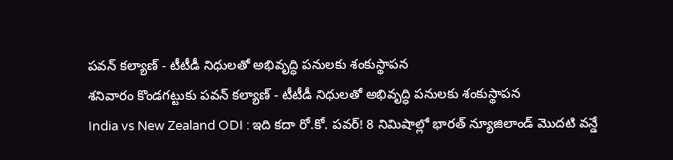పవన్ కల్యాణ్ - టీటీడీ నిధులతో అభివృద్ధి పనులకు శంకుస్థాపన
శనివారం కొండగట్టుకు పవన్ కల్యాణ్ - టీటీడీ నిధులతో అభివృద్ధి పనులకు శంకుస్థాపన
India vs New Zealand ODI : ఇది కదా రో.కో. పవర్‌! 8 నిమిషాల్లో భారత్ న్యూజిలాండ్ మొదటి వన్డే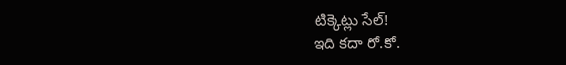టిక్కెట్లు సేల్‌!
ఇది కదా రో.కో.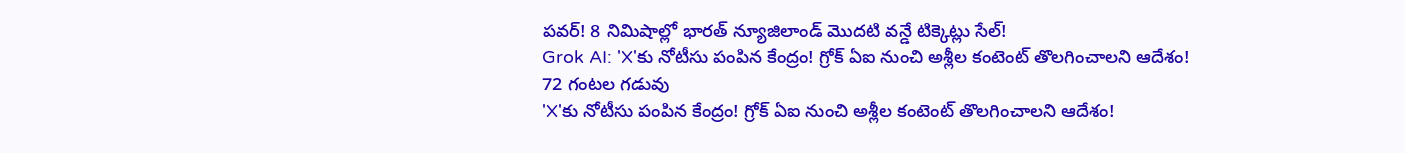పవర్‌! 8 నిమిషాల్లో భారత్ న్యూజిలాండ్ మొదటి వన్డే టిక్కెట్లు సేల్‌!
Grok AI: 'X'కు నోటీసు పంపిన కేంద్రం! గ్రోక్ ఏఐ నుంచి అశ్లీల కంటెంట్ తొలగించాలని ఆదేశం! 72 గంటల గడువు
'X'కు నోటీసు పంపిన కేంద్రం! గ్రోక్ ఏఐ నుంచి అశ్లీల కంటెంట్ తొలగించాలని ఆదేశం!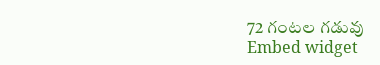72 గంటల గడువు
Embed widget